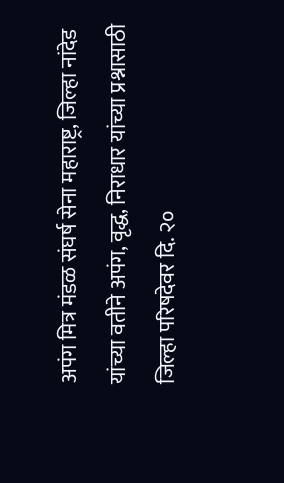अपंग मित्र मंडळ संघर्ष सेना महाराष्ट्र, जिल्हा नांदेड यांच्या वतीने अपंग, वृद्ध, निराधार यांच्या प्रश्नासाठी जिल्हा परिषदेवर दि. २०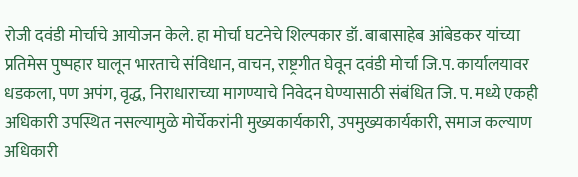रोजी दवंडी मोर्चाचे आयोजन केले. हा मोर्चा घटनेचे शिल्पकार डॉ. बाबासाहेब आंबेडकर यांच्या प्रतिमेस पुष्पहार घालून भारताचे संविधान, वाचन, राष्ट्रगीत घेवून दवंडी मोर्चा जि.प. कार्यालयावर धडकला, पण अपंग, वृद्ध, निराधाराच्या मागण्याचे निवेदन घेण्यासाठी संबंधित जि. प. मध्ये एकही अधिकारी उपस्थित नसल्यामुळे मोर्चेकरांनी मुख्यकार्यकारी, उपमुख्यकार्यकारी, समाज कल्याण अधिकारी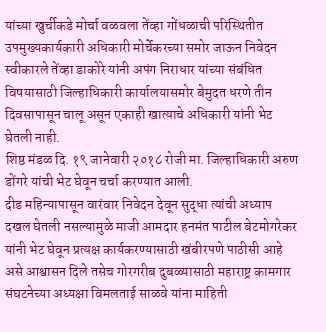यांच्या खुर्चीकडे मोर्चा वळवला तेंव्हा गोंधळाची परिस्थितीत उपमुख्यकार्यकारी अधिकारी मोर्चेकरच्या समोर जाऊन निवेदन स्वीकारले तेंव्हा डाकोरे यांनी अपंग निराधार यांच्या संबंधित विषयासाठी जिल्हाधिकारी कार्यालयासमोर बेमुदत धरणे तीन दिवसापासून चालू असून एकाही खात्याचे अधिकारी यांनी भेट घेतली नाही.
शिष्ठ मंडळ दि. १९ जानेवारी २०१८ रोजी मा. जिल्हाधिकारी अरुण डोंगरे यांची भेट घेवून चर्चा करण्यात आली.
दीड महिन्यापासून वारंवार निवेदन देवून सुद्धा त्यांची अध्याप दखल घेतली नसल्यामुळे माजी आमदार हनमंत पाटील बेटमोगरेकर यांनी भेट घेवून प्रत्यक्ष कार्यकरण्यासाठी खंबीरपणे पाठीसी आहे असे आश्वासन दिले तसेच गोरगरीब दुबळ्यासाठी महाराष्ट्र कामगार संघटनेच्या अध्यक्षा विमलताई साळवे यांना माहिती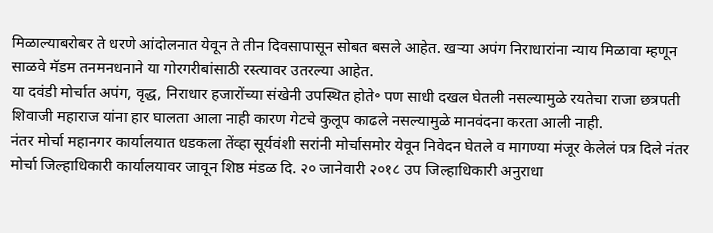मिळाल्याबरोबर ते धरणे आंदोलनात येवून ते तीन दिवसापासून सोबत बसले आहेत. खऱ्या अपंग निराधारांना न्याय मिळावा म्हणून साळवे मॅडम तनमनधनाने या गोरगरीबांसाठी रस्त्यावर उतरल्या आहेत.
या दवंडी मोर्चात अपंग, वृद्ध, निराधार हजारोंच्या संखेनी उपस्थित होते॰ पण साधी दखल घेतली नसल्यामुळे रयतेचा राजा छत्रपती शिवाजी महाराज यांना हार घालता आला नाही कारण गेटचे कुलूप काढले नसल्यामुळे मानवंदना करता आली नाही.
नंतर मोर्चा महानगर कार्यालयात धडकला तेंव्हा सूर्यवंशी सरांनी मोर्चासमोर येवून निवेदन घेतले व मागण्या मंजूर केलेलं पत्र दिले नंतर मोर्चा जिल्हाधिकारी कार्यालयावर जावून शिष्ठ मंडळ दि. २० जानेवारी २०१८ उप जिल्हाधिकारी अनुराधा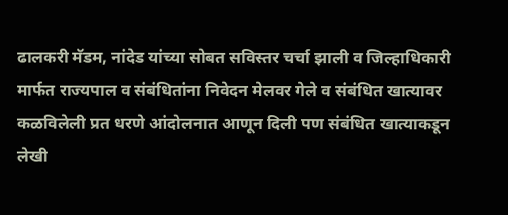ढालकरी मॅडम, नांदेड यांच्या सोबत सविस्तर चर्चा झाली व जिल्हाधिकारी मार्फत राज्यपाल व संबंधितांना निवेदन मेलवर गेले व संबंधित खात्यावर कळविलेली प्रत धरणे आंदोलनात आणून दिली पण संबंधित खात्याकडून लेखी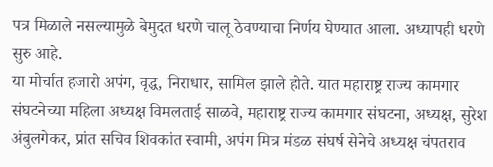पत्र मिळाले नसल्यामुळे बेमुदत धरणे चालू ठेवण्याचा निर्णय घेण्यात आला. अध्यापही धरणे सुरु आहे.
या मोर्चात हजारो अपंग, वृद्ध, निराधार, सामिल झाले होते. यात महाराष्ट्र राज्य कामगार संघटनेच्या महिला अध्यक्ष विमलताई साळवे, महाराष्ट्र राज्य कामगार संघटना, अध्यक्ष, सुरेश अंबुलगेकर, प्रांत सचिव शिवकांत स्वामी, अपंग मित्र मंडळ संघर्ष सेनेचे अध्यक्ष चंपतराव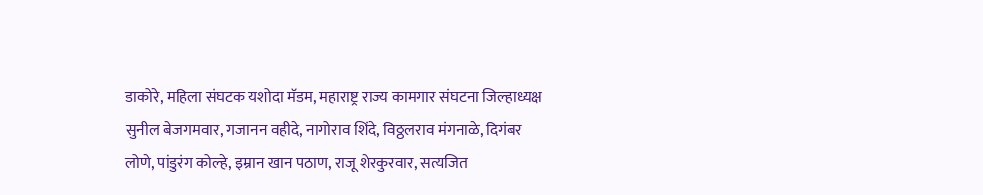डाकोरे, महिला संघटक यशोदा मॅडम, महाराष्ट्र राज्य कामगार संघटना जिल्हाध्यक्ष सुनील बेजगमवार, गजानन वहीदे, नागोराव शिंदे, विठ्ठलराव मंगनाळे, दिगंबर लोणे, पांडुरंग कोल्हे, इम्रान खान पठाण, राजू शेरकुरवार, सत्यजित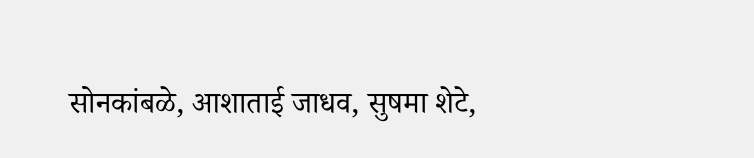सोनकांबळे, आशाताई जाधव, सुषमा शेटे,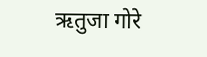ऋतुजा गोरे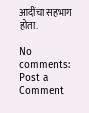आदींचा सहभाग होता.

No comments:
Post a Comment